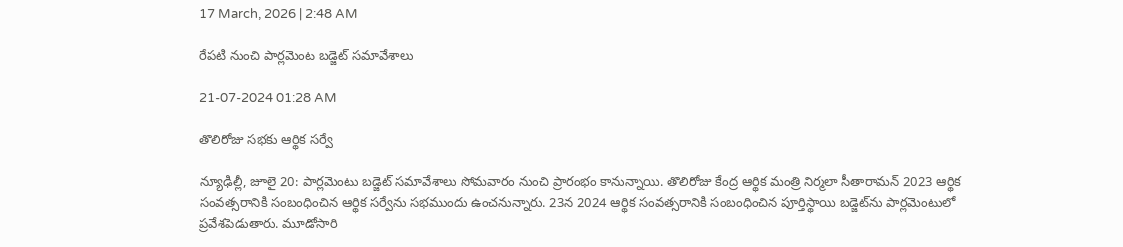17 March, 2026 | 2:48 AM

రేపటి నుంచి పార్లమెంట బడ్జెట్ సమావేశాలు

21-07-2024 01:28 AM

తొలిరోజు సభకు ఆర్థిక సర్వే

న్యూఢిల్లీ, జూలై 20: పార్లమెంటు బడ్జెట్ సమావేశాలు సోమవారం నుంచి ప్రారంభం కానున్నాయి. తొలిరోజు కేంద్ర ఆర్థిక మంత్రి నిర్మలా సీతారామన్ 2023 ఆర్థిక సంవత్సరానికి సంబంధించిన ఆర్థిక సర్వేను సభముందు ఉంచనున్నారు. 23న 2024 ఆర్థిక సంవత్సరానికి సంబంధించిన పూర్తిస్థాయి బడ్జెట్‌ను పార్లమెంటులో ప్రవేశపెడుతారు. మూడోసారి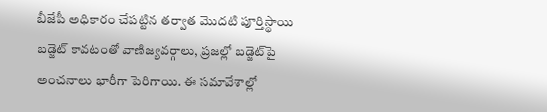బీజేపీ అధికారం చేపట్టిన తర్వాత మొదటి పూర్తిస్థాయి బడ్జెట్ కావటంతో వాణిజ్యవర్గాలు, ప్రజల్లో బడ్జెట్‌పై అంచనాలు భారీగా పెరిగాయి. ఈ సమావేశాల్లో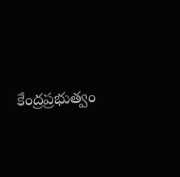కేంద్రప్రభుత్వం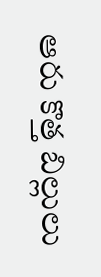ఆరు కొత్త బిల్లులు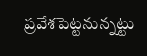ప్రవేశపెట్టనున్నట్టు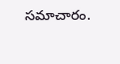సమాచారం.